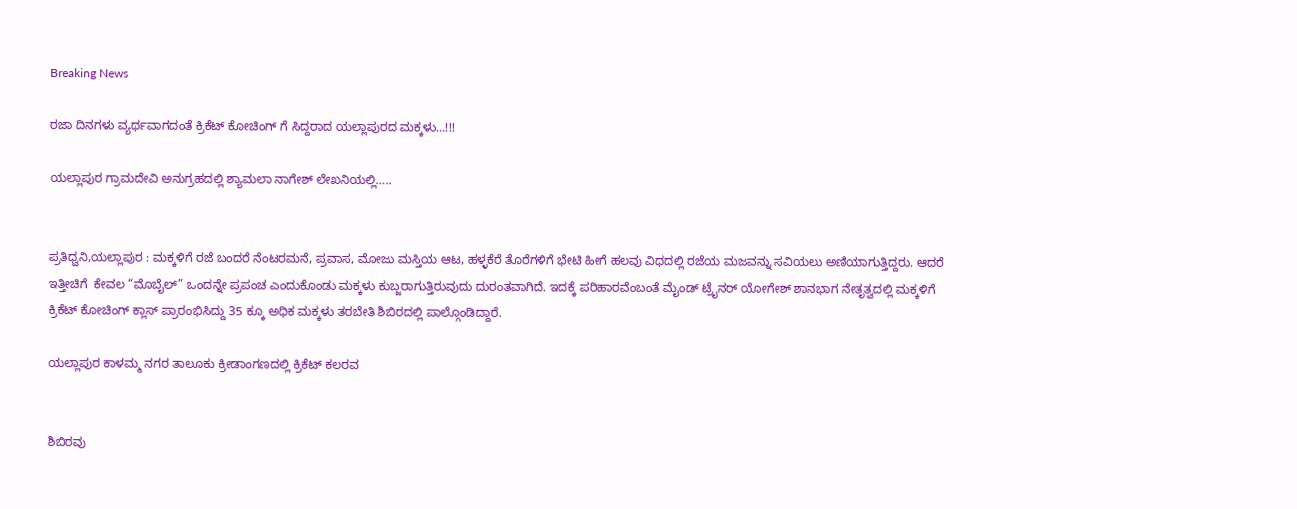Breaking News

ರಜಾ ದಿನಗಳು ವ್ಯರ್ಥವಾಗದಂತೆ ಕ್ರಿಕೆಟ್ ಕೋಚಿಂಗ್ ಗೆ ಸಿದ್ದರಾದ ಯಲ್ಲಾಪುರದ ಮಕ್ಕಳು…!!!

ಯಲ್ಲಾಪುರ ಗ್ರಾಮದೇವಿ ಅನುಗ್ರಹದಲ್ಲಿ ಶ್ಯಾಮಲಾ ನಾಗೇಶ್ ಲೇಖನಿಯಲ್ಲಿ…..


ಪ್ರತಿಧ್ವನಿ,ಯಲ್ಲಾಪುರ : ಮಕ್ಕಳಿಗೆ ರಜೆ ಬಂದರೆ ನೆಂಟರಮನೆ, ಪ್ರವಾಸ, ಮೋಜು ಮಸ್ತಿಯ ಆಟ, ಹಳ್ಳಕೆರೆ ತೊರೆಗಳಿಗೆ ಭೇಟಿ ಹೀಗೆ ಹಲವು ವಿಧದಲ್ಲಿ ರಜೆಯ ಮಜವನ್ನು ಸವಿಯಲು ಅಣಿಯಾಗುತ್ತಿದ್ದರು. ಆದರೆ ಇತ್ತೀಚಿಗೆ  ಕೇವಲ “ಮೊಬೈಲ್” ಒಂದನ್ನೇ ಪ್ರಪಂಚ ಎಂದುಕೊಂಡು ಮಕ್ಕಳು ಕುಬ್ಜರಾಗುತ್ತಿರುವುದು ದುರಂತವಾಗಿದೆ. ಇದಕ್ಕೆ ಪರಿಹಾರವೆಂಬಂತೆ ಮೈಂಡ್ ಟ್ರೈನರ್ ಯೋಗೇಶ್ ಶಾನಭಾಗ ನೇತೃತ್ವದಲ್ಲಿ ಮಕ್ಕಳಿಗೆ ಕ್ರಿಕೆಟ್ ಕೋಚಿಂಗ್ ಕ್ಲಾಸ್ ಪ್ರಾರಂಭಿಸಿದ್ದು 35 ಕ್ಕೂ ಅಧಿಕ ಮಕ್ಕಳು ತರಬೇತಿ ಶಿಬಿರದಲ್ಲಿ ಪಾಲ್ಗೊಂಡಿದ್ದಾರೆ.

ಯಲ್ಲಾಪುರ ಕಾಳಮ್ಮ ನಗರ ತಾಲೂಕು ಕ್ರೀಡಾಂಗಣದಲ್ಲಿ ಕ್ರಿಕೆಟ್ ಕಲರವ


ಶಿಬಿರವು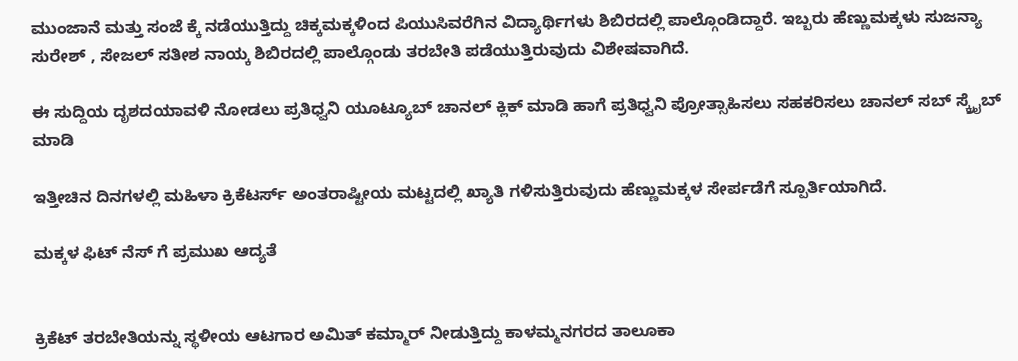ಮುಂಜಾನೆ ಮತ್ತು ಸಂಜೆ ಕ್ಕೆ ನಡೆಯುತ್ತಿದ್ದು ಚಿಕ್ಕಮಕ್ಕಳಿಂದ ಪಿಯುಸಿವರೆಗಿನ ವಿದ್ಯಾರ್ಥಿಗಳು ಶಿಬಿರದಲ್ಲಿ ಪಾಲ್ಗೊಂಡಿದ್ದಾರೆ. ಇಬ್ಬರು ಹೆಣ್ಣುಮಕ್ಕಳು ಸುಜನ್ಯಾ ಸುರೇಶ್ , ಸೇಜಲ್ ಸತೀಶ ನಾಯ್ಕ ಶಿಬಿರದಲ್ಲಿ ಪಾಲ್ಗೊಂಡು ತರಬೇತಿ ಪಡೆಯುತ್ತಿರುವುದು ವಿಶೇಷವಾಗಿದೆ.

ಈ ಸುದ್ದಿಯ ದೃಶದಯಾವಳಿ ನೋಡಲು ಪ್ರತಿಧ್ವನಿ ಯೂಟ್ಯೂಬ್ ಚಾನಲ್ ಕ್ಲಿಕ್ ಮಾಡಿ ಹಾಗೆ ಪ್ರತಿಧ್ವನಿ ಪ್ರೋತ್ಸಾಹಿಸಲು ಸಹಕರಿಸಲು ಚಾನಲ್ ಸಬ್ ಸ್ಕ್ರೈಬ್ ಮಾಡಿ

ಇತ್ತೀಚಿನ ದಿನಗಳಲ್ಲಿ ಮಹಿಳಾ ಕ್ರಿಕೆಟರ್ಸ್ ಅಂತರಾಷ್ಟೀಯ ಮಟ್ಟದಲ್ಲಿ ಖ್ಯಾತಿ ಗಳಿಸುತ್ತಿರುವುದು ಹೆಣ್ಣುಮಕ್ಕಳ ಸೇರ್ಪಡೆಗೆ ಸ್ಪೂರ್ತಿಯಾಗಿದೆ.

ಮಕ್ಕಳ ಫಿಟ್ ನೆಸ್ ಗೆ ಪ್ರಮುಖ ಆದ್ಯತೆ


ಕ್ರಿಕೆಟ್ ತರಬೇತಿಯನ್ನು ಸ್ಥಳೀಯ ಆಟಗಾರ ಅಮಿತ್ ಕಮ್ಮಾರ್ ನೀಡುತ್ತಿದ್ದು ಕಾಳಮ್ಮನಗರದ ತಾಲೂಕಾ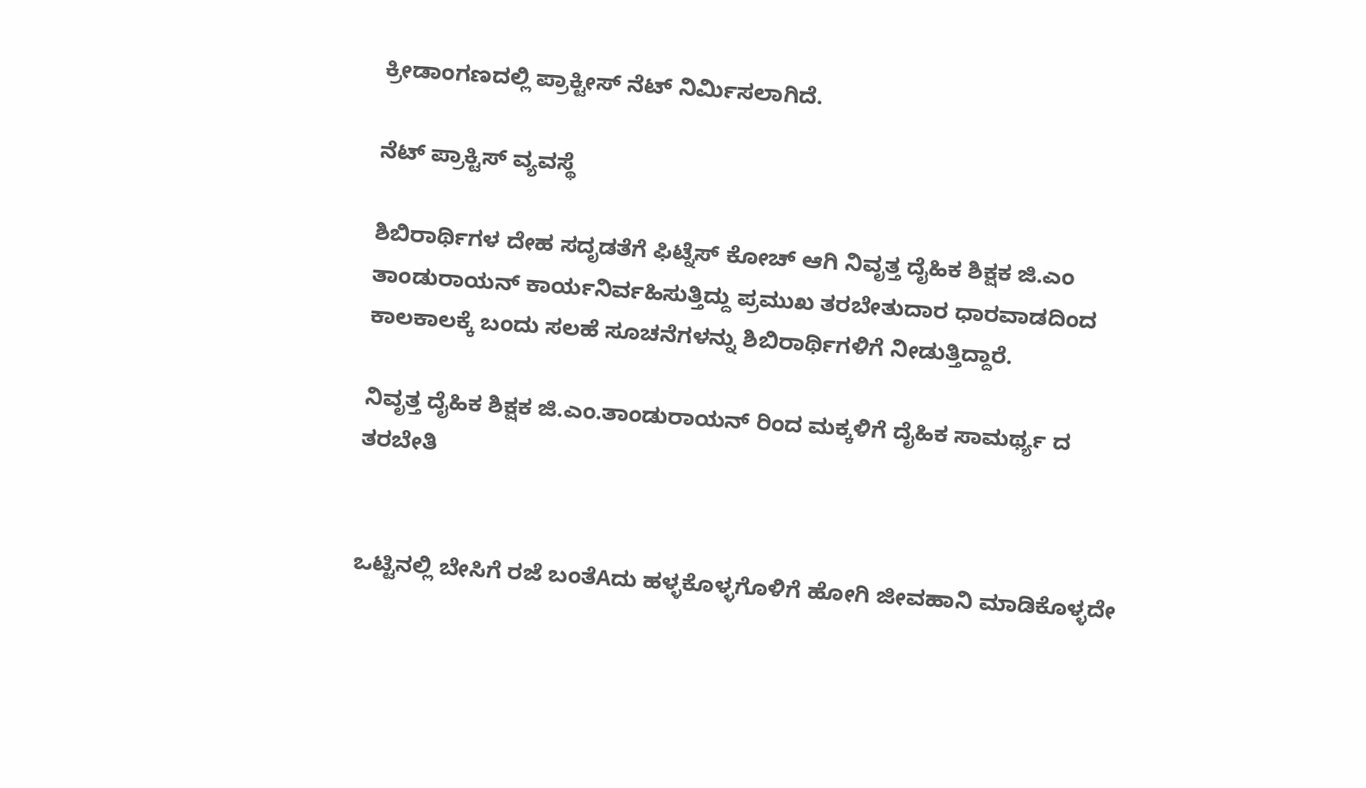ಕ್ರೀಡಾಂಗಣದಲ್ಲಿ ಪ್ರಾಕ್ಟೀಸ್ ನೆಟ್ ನಿರ್ಮಿಸಲಾಗಿದೆ.

ನೆಟ್ ಪ್ರಾಕ್ಟಿಸ್ ವ್ಯವಸ್ಥೆ

ಶಿಬಿರಾರ್ಥಿಗಳ ದೇಹ ಸದೃಡತೆಗೆ ಫಿಟ್ನೆಸ್ ಕೋಚ್ ಆಗಿ ನಿವೃತ್ತ ದೈಹಿಕ ಶಿಕ್ಷಕ ಜಿ.ಎಂ ತಾಂಡುರಾಯನ್ ಕಾರ್ಯನಿರ್ವಹಿಸುತ್ತಿದ್ದು ಪ್ರಮುಖ ತರಬೇತುದಾರ ಧಾರವಾಡದಿಂದ ಕಾಲಕಾಲಕ್ಕೆ ಬಂದು ಸಲಹೆ ಸೂಚನೆಗಳನ್ನು ಶಿಬಿರಾರ್ಥಿಗಳಿಗೆ ನೀಡುತ್ತಿದ್ದಾರೆ.

ನಿವೃತ್ತ ದೈಹಿಕ ಶಿಕ್ಷಕ ಜಿ.ಎಂ.ತಾಂಡುರಾಯನ್ ರಿಂದ ಮಕ್ಕಳಿಗೆ ದೈಹಿಕ ಸಾಮರ್ಥ್ಯ ದ ತರಬೇತಿ


ಒಟ್ಟಿನಲ್ಲಿ ಬೇಸಿಗೆ ರಜೆ ಬಂತೆAದು ಹಳ್ಳಕೊಳ್ಳಗೊಳಿಗೆ ಹೋಗಿ ಜೀವಹಾನಿ ಮಾಡಿಕೊಳ್ಳದೇ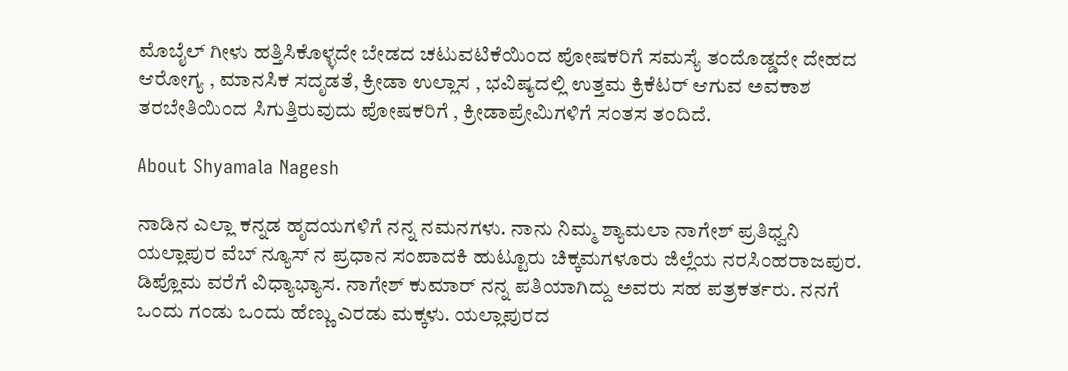ಮೊಬೈಲ್ ಗೀಳು ಹತ್ತಿಸಿಕೊಳ್ಳದೇ ಬೇಡದ ಚಟುವಟಿಕೆಯಿಂದ ಪೋಷಕರಿಗೆ ಸಮಸ್ಯೆ ತಂದೊಡ್ಡದೇ ದೇಹದ ಆರೋಗ್ಯ , ಮಾನಸಿಕ ಸದೃಡತೆ, ಕ್ರೀಡಾ ಉಲ್ಲಾಸ , ಭವಿಷ್ಯದಲ್ಲಿ ಉತ್ತಮ ಕ್ರಿಕೆಟರ್ ಆಗುವ ಅವಕಾಶ ತರಬೇತಿಯಿಂದ ಸಿಗುತ್ತಿರುವುದು ಪೋಷಕರಿಗೆ , ಕ್ರೀಡಾಪ್ರೇಮಿಗಳಿಗೆ ಸಂತಸ ತಂದಿದೆ.

About Shyamala Nagesh

ನಾಡಿನ ಎಲ್ಲಾ ಕನ್ನಡ ಹೃದಯಗಳಿಗೆ ನನ್ನ ನಮನಗಳು. ನಾನು ನಿಮ್ಮ ಶ್ಯಾಮಲಾ ನಾಗೇಶ್ ಪ್ರತಿಧ್ವನಿ ಯಲ್ಲಾಪುರ ವೆಬ್ ನ್ಯೂಸ್ ನ ಪ್ರಧಾನ ಸಂಪಾದಕಿ ಹುಟ್ಟೂರು ಚಿಕ್ಕಮಗಳೂರು ಜಿಲ್ಲೆಯ ನರಸಿಂಹರಾಜಪುರ. ಡಿಪ್ಲೊಮ ವರೆಗೆ ವಿಧ್ಯಾಭ್ಯಾಸ. ನಾಗೇಶ್ ಕುಮಾರ್ ನನ್ನ ಪತಿಯಾಗಿದ್ದು ಅವರು ಸಹ ಪತ್ರಕರ್ತರು. ನನಗೆ ಒಂದು ಗಂಡು ಒಂದು ಹೆಣ್ಣು ಎರಡು ಮಕ್ಕಳು. ಯಲ್ಲಾಪುರದ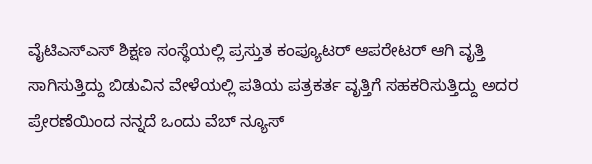ವೈಟಿಎಸ್ಎಸ್ ಶಿಕ್ಷಣ ಸಂಸ್ಥೆಯಲ್ಲಿ ಪ್ರಸ್ತುತ ಕಂಪ್ಯೂಟರ್ ಆಪರೇಟರ್ ಆಗಿ ವೃತ್ತಿ ಸಾಗಿಸುತ್ತಿದ್ದು ಬಿಡುವಿನ ವೇಳೆಯಲ್ಲಿ ಪತಿಯ ಪತ್ರಕರ್ತ ವೃತ್ತಿಗೆ ಸಹಕರಿಸುತ್ತಿದ್ದು ಅದರ ಪ್ರೇರಣೆಯಿಂದ ನನ್ನದೆ ಒಂದು ವೆಬ್ ನ್ಯೂಸ್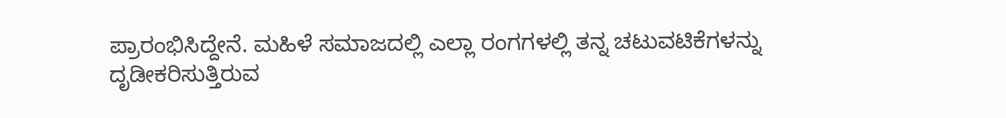ಪ್ರಾರಂಭಿಸಿದ್ದೇನೆ. ಮಹಿಳೆ ಸಮಾಜದಲ್ಲಿ ಎಲ್ಲಾ ರಂಗಗಳಲ್ಲಿ ತನ್ನ ಚಟುವಟಿಕೆಗಳನ್ನು ದೃಡೀಕರಿಸುತ್ತಿರುವ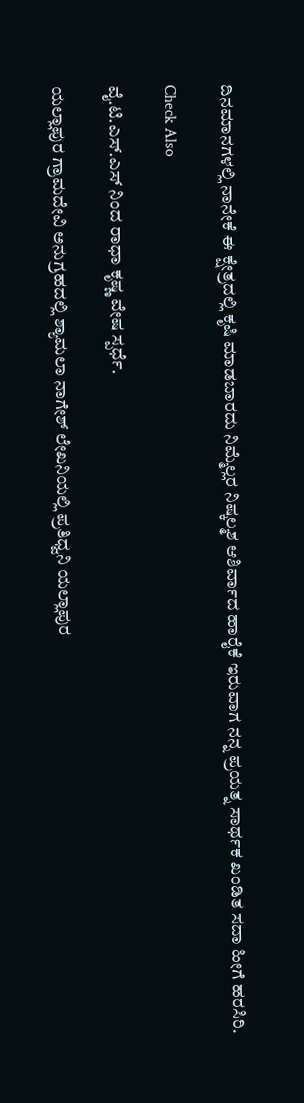ದಿನಮಾನಗಳಲ್ಲಿ ನಾನೇಕೆ ಈ ಕ್ಷೇತ್ರದಲ್ಲಿ ಕೃಷಿ ಮಾಡಬಾರದು ನಿಮ್ಮೆಲ್ಲರ ನಿಷ್ಕಲ್ಮಶ ಆಶಿರ್ವಾದ ಹಾರೈಕೆ ಇರುವಾಗ ನನ್ನ ಪ್ರಯತ್ನ ಸಾರ್ಥಕ ಖಂಡಿತ ಸದಾ ಹೀಗೆ ಹರಸಿರಿ.

Check Also

ವೈ.ಟಿ.ಎಸ್‌.ಎಸ್ ನಿಂದ ರಾಧಾ ಕೃಷ್ಣ ವೇಷ ಸ್ಪರ್ಧೆ.

ಯಲ್ಲಾಪುರ ಗ್ರಾಮದೇವಿ ಅನುಗ್ರಹದಲ್ಲಿ ಶ್ಯಾಮಲಾ ನಾಗೇಶ್ ಲೇಖನಿಯಲ್ಲಿ ಪ್ರತಿಧ್ವನಿ ಯಲ್ಲಾಪುರ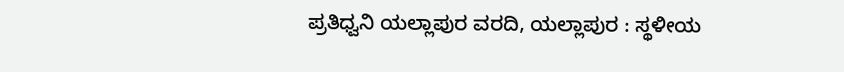ಪ್ರತಿಧ್ವನಿ ಯಲ್ಲಾಪುರ ವರದಿ, ಯಲ್ಲಾಪುರ : ಸ್ಥಳೀಯ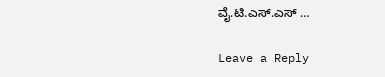ವೈ.ಟಿ.ಎಸ್.ಎಸ್ …

Leave a Reply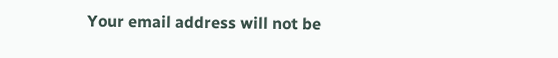Your email address will not be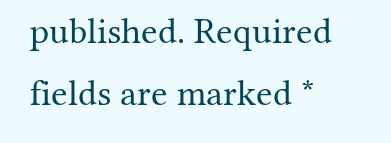published. Required fields are marked *